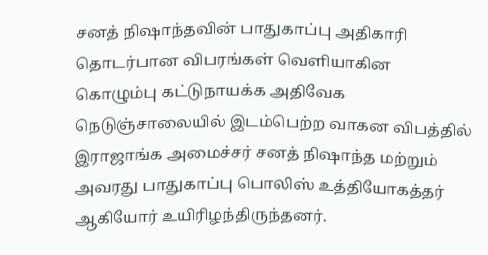சனத் நிஷாந்தவின் பாதுகாப்பு அதிகாரி தொடர்பான விபரங்கள் வெளியாகின
கொழும்பு கட்டுநாயக்க அதிவேக நெடுஞ்சாலையில் இடம்பெற்ற வாகன விபத்தில் இராஜாங்க அமைச்சர் சனத் நிஷாந்த மற்றும் அவரது பாதுகாப்பு பொலிஸ் உத்தியோகத்தர் ஆகியோர் உயிரிழந்திருந்தனர்.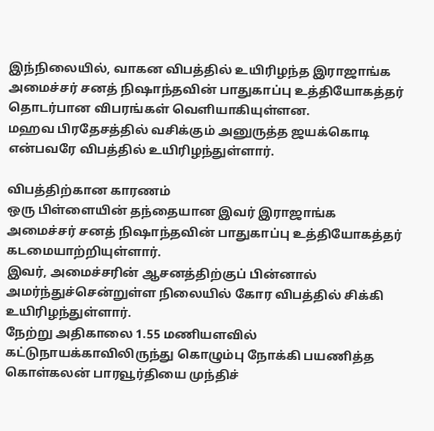இந்நிலையில், வாகன விபத்தில் உயிரிழந்த இராஜாங்க அமைச்சர் சனத் நிஷாந்தவின் பாதுகாப்பு உத்தியோகத்தர் தொடர்பான விபரங்கள் வெளியாகியுள்ளன.
மஹவ பிரதேசத்தில் வசிக்கும் அனுருத்த ஜயக்கொடி என்பவரே விபத்தில் உயிரிழந்துள்ளார்.

விபத்திற்கான காரணம்
ஒரு பிள்ளையின் தந்தையான இவர் இராஜாங்க அமைச்சர் சனத் நிஷாந்தவின் பாதுகாப்பு உத்தியோகத்தர் கடமையாற்றியுள்ளார்.
இவர், அமைச்சரின் ஆசனத்திற்குப் பின்னால் அமர்ந்துச்சென்றுள்ள நிலையில் கோர விபத்தில் சிக்கி உயிரிழந்துள்ளார்.
நேற்று அதிகாலை 1.55 மணியளவில் கட்டுநாயக்காவிலிருந்து கொழும்பு நோக்கி பயணித்த கொள்கலன் பாரவூர்தியை முந்திச்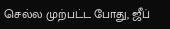செல்ல முற்பட்ட போது, ஜீப்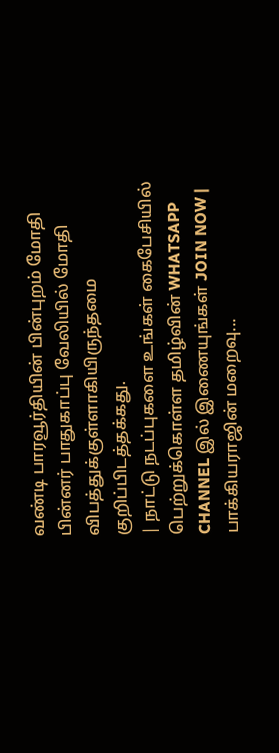வண்டி பாரவூர்தியின் பின்புறம் மோதி பின்னர் பாதுகாப்பு வேலியில் மோதி விபத்துக்குள்ளாகியிருந்தமை குறிப்பிடத்தக்கது.
| நாட்டு நடப்புகளை உங்கள் கைபேசியில் பெற்றுக்கொள்ள தமிழ்வின் WHATSAPP CHANNEL இல் இணையுங்கள் JOIN NOW |
பாக்கியராஜின் மறைவு...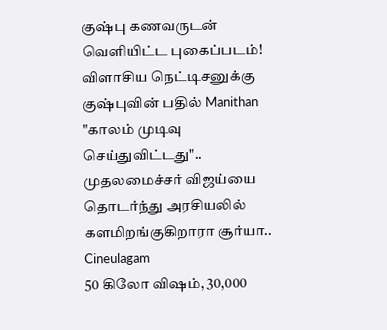குஷ்பு கணவருடன் வெளியிட்ட புகைப்படம்! விளாசிய நெட்டிசனுக்கு குஷ்புவின் பதில் Manithan
"காலம் முடிவு செய்துவிட்டது".. முதலமைச்சர் விஜய்யை தொடர்ந்து அரசியலில் களமிறங்குகிறாரா சூர்யா.. Cineulagam
50 கிலோ விஷம், 30,000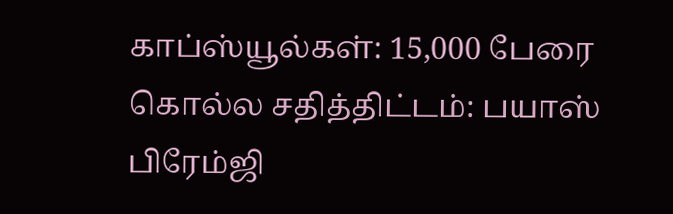காப்ஸ்யூல்கள்: 15,000 பேரை கொல்ல சதித்திட்டம்: பயாஸ் பிரேம்ஜி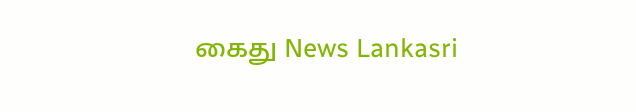கைது News Lankasri